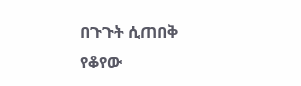በጉጉት ሲጠበቅ የቆየው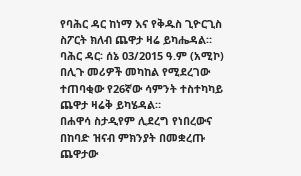የባሕር ዳር ከነማ እና የቅዱስ ጊዮርጊስ ስፖርት ክለብ ጨዋታ ዛሬ ይካሔዳል።
ባሕር ዳር፡ ሰኔ 03/2015 ዓ.ም (አሚኮ) በሊጉ መሪዎች መካከል የሚደረገው ተጠባቂው የ26ኛው ሳምንት ተስተካካይ ጨዋታ ዛሬቅ ይካሄዳል።
በሐዋሳ ስታዲየም ሊደረግ የነበረውና በከባድ ዝናብ ምክንያት በመቋረጡ ጨዋታው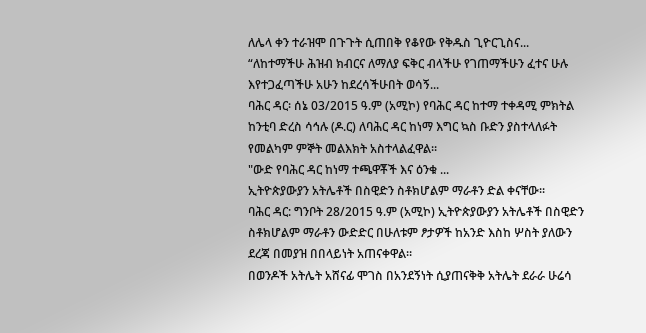ለሌላ ቀን ተራዝሞ በጉጉት ሲጠበቅ የቆየው የቅዱስ ጊዮርጊስና...
“ለከተማችሁ ሕዝብ ክብርና ለማለያ ፍቅር ብላችሁ የገጠማችሁን ፈተና ሁሉ እየተጋፈጣችሁ አሁን ከደረሳችሁበት ወሳኝ...
ባሕር ዳር፡ ሰኔ 03/2015 ዓ.ም (አሚኮ) የባሕር ዳር ከተማ ተቀዳሚ ምክትል ከንቲባ ድረስ ሳኅሉ (ዶ.ር) ለባሕር ዳር ከነማ እግር ኳስ ቡድን ያስተላለፉት የመልካም ምኞት መልእክት አስተላልፈዋል።
"ውድ የባሕር ዳር ከነማ ተጫዋቾች እና ዕንቁ ...
ኢትዮጵያውያን አትሌቶች በስዊድን ስቶክሆልም ማራቶን ድል ቀናቸው፡፡
ባሕር ዳር: ግንቦት 28/2015 ዓ.ም (አሚኮ) ኢትዮጵያውያን አትሌቶች በስዊድን ስቶክሆልም ማራቶን ውድድር በሁለቱም ፆታዎች ከአንድ እስከ ሦስት ያለውን ደረጃ በመያዝ በበላይነት አጠናቀዋል።
በወንዶች አትሌት አሸናፊ ሞገስ በአንደኝነት ሲያጠናቅቅ አትሌት ደራራ ሁሬሳ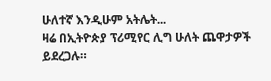ሁለተኛ እንዲሁም አትሌት...
ዛሬ በኢትዮጵያ ፕሪሚየር ሊግ ሁለት ጨዋታዎች ይደረጋሉ።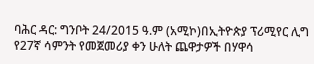ባሕር ዳር: ግንቦት 24/2015 ዓ.ም (አሚኮ)በኢትዮጵያ ፕሪሚየር ሊግ የ27ኛ ሳምንት የመጀመሪያ ቀን ሁለት ጨዋታዎች በሃዋሳ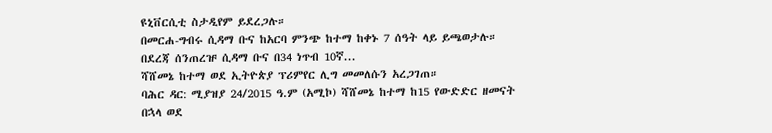ዩኒቨርሲቲ ስታዲየም ይደረጋሉ።
በመርሐ-ግብሩ ሲዳማ ቡና ከአርባ ምንጭ ከተማ ከቀኑ 7 ሰዓት ላይ ይጫወታሉ።
በደረጃ ሰንጠረዡ ሲዳማ ቡና በ34 ነጥብ 10ኛ...
ሻሸመኔ ከተማ ወደ ኢትዮጵያ ፕሪምየር ሊግ መመለሱን አረጋገጠ።
ባሕር ዳር: ሚያዝያ 24/2015 ዓ.ም (አሚኮ) ሻሸመኔ ከተማ ከ15 የውድድር ዘመናት በኋላ ወደ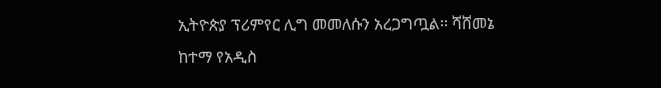ኢትዮጵያ ፕሪምየር ሊግ መመለሱን አረጋግጧል፡፡ ሻሸመኔ ከተማ የአዲስ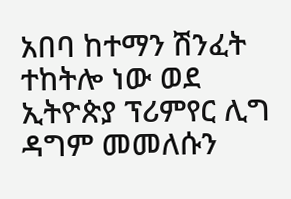አበባ ከተማን ሽንፈት ተከትሎ ነው ወደ ኢትዮጵያ ፕሪምየር ሊግ ዳግም መመለሱን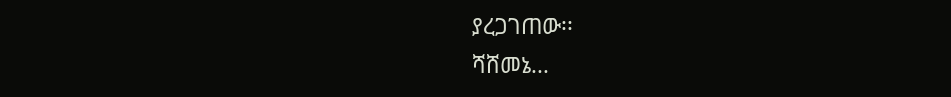ያረጋገጠው፡፡
ሻሸመኔ...